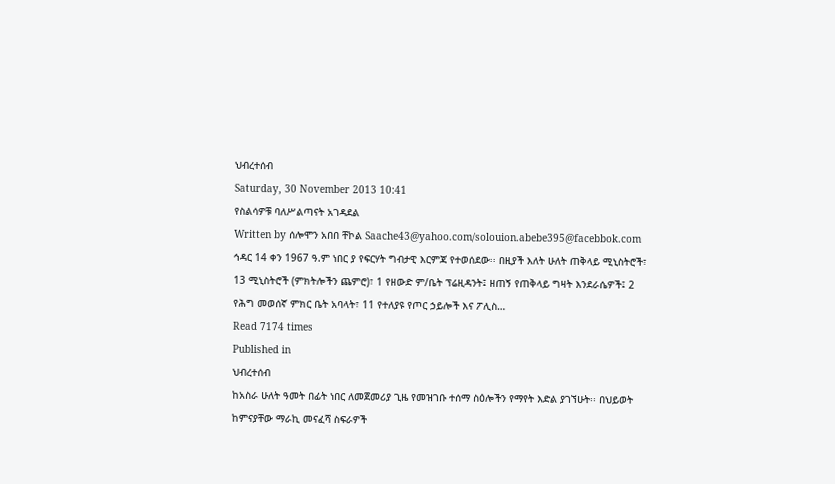ህብረተሰብ
Saturday, 30 November 2013 10:41
የስልሳዎቹ ባለሥልጣናት አገዳደል
Written by ሰሎሞን አበበ ቸኮል Saache43@yahoo.com/solouion.abebe395@facebbok.com
ኅዳር 14 ቀን 1967 ዓ.ም ነበር ያ የፍርሃት ግብታዊ እርምጃ የተወሰደው፡፡ በዚያች እለት ሁለት ጠቅላይ ሚኒስትሮች፣ 13 ሚኒስትሮች (ምክትሎችን ጨምሮ)፣ 1 የዘውድ ም/ቤት ፕሬዚዳንት፤ ዘጠኝ የጠቅላይ ግዛት እንደራሴዎች፤ 2 የሕግ መወሰኛ ምክር ቤት አባላት፣ 11 የተለያዩ የጦር ኃይሎች እና ፖሊስ…
Read 7174 times
Published in
ህብረተሰብ
ከአስራ ሁለት ዓመት በፊት ነበር ለመጀመሪያ ጊዜ የመዝገቡ ተሰማ ስዕሎችን የማየት እድል ያገኘሁት፡፡ በህይወት ከምናያቸው ማራኪ መናፈሻ ስፍራዎች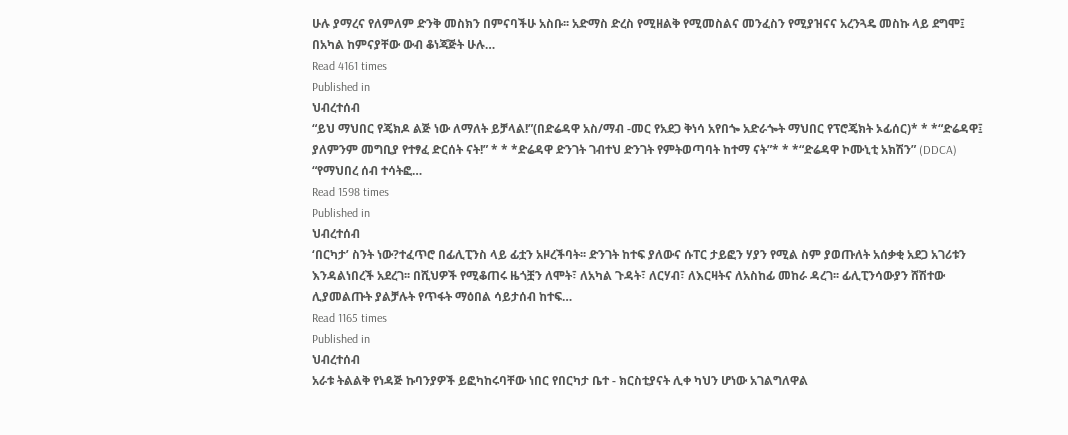ሁሉ ያማረና የለምለም ድንቅ መስክን በምናባችሁ አስቡ፡፡ አድማስ ድረስ የሚዘልቅ የሚመስልና መንፈስን የሚያዝናና አረንጓዴ መስኩ ላይ ደግሞ፤ በአካል ከምናያቸው ውብ ቆነጃጅት ሁሉ…
Read 4161 times
Published in
ህብረተሰብ
“ይህ ማህበር የጄክዶ ልጅ ነው ለማለት ይቻላል!”(በድሬዳዋ አስ/ማብ -መር የአደጋ ቅነሳ አየበጐ አድራጐት ማህበር የፕሮጄክት ኦፊሰር)* * *“ድሬዳዋ፤ ያለምንም መግቢያ የተፃፈ ድርሰት ናት!” * * *ድሬዳዋ ድንገት ገብተህ ድንገት የምትወጣባት ከተማ ናት”* * *“ድሬዳዋ ኮሙኒቲ አክሽን” (DDCA) “የማህበረ ሰብ ተሳትፎ…
Read 1598 times
Published in
ህብረተሰብ
‘በርካታ’ ስንት ነው?ተፈጥሮ በፊሊፒንስ ላይ ፊቷን አዞረችባት፡፡ ድንገት ከተፍ ያለውና ሱፐር ታይፎን ሃያን የሚል ስም ያወጡለት አሰቃቂ አደጋ አገሪቱን እንዳልነበረች አደረገ፡፡ በሺህዎች የሚቆጠሩ ዜጎቿን ለሞት፣ ለአካል ጉዳት፣ ለርሃብ፣ ለእርዛትና ለአስከፊ መከራ ዳረገ፡፡ ፊሊፒንሳውያን ሸሽተው ሊያመልጡት ያልቻሉት የጥፋት ማዕበል ሳይታሰብ ከተፍ…
Read 1165 times
Published in
ህብረተሰብ
አራቱ ትልልቅ የነዳጅ ኩባንያዎች ይፎካከሩባቸው ነበር የበርካታ ቤተ - ክርስቲያናት ሊቀ ካህን ሆነው አገልግለዋል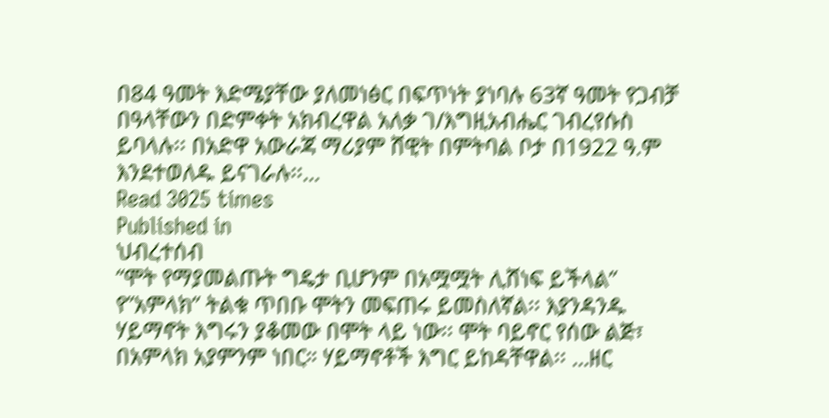በ84 ዓመት እድሜያቸው ያለመነፅር በፍጥነት ያነባሉ 63ኛ ዓመት የጋብቻ በዓላቸውን በድምቀት አክብረዋል አለቃ ገ/እግዚአብሔር ገብረየሱስ ይባላሉ፡፡ በአድዋ አውራጃ ማሪያም ሸዊት በምትባል ቦታ በ1922 ዓ.ም እንደተወለዱ ይናገራሉ፡፡…
Read 3025 times
Published in
ህብረተሰብ
“ሞት የማያመልጡት ግዴታ ቢሆንም በአሟሟት ሊሸነፍ ይችላል” የ”አምላክ” ትልቁ ጥበቡ ሞትን መፍጠሩ ይመስለኛል፡፡ እያንዳንዱ ሃይማኖት እግሩን ያቆመው በሞት ላይ ነው፡፡ ሞት ባይኖር የሰው ልጅ፣ በአምላክ አያምንም ነበር። ሃይማኖቶች እግር ይከዳቸዋል፡፡ …ዘር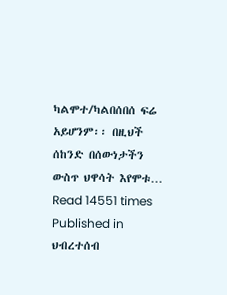ካልሞተ/ካልበሰበሰ ፍሬ አይሆንም፡፡ በዚህች ሰከንድ በሰውነታችን ውስጥ ህዋሳት እየሞቱ…
Read 14551 times
Published in
ህብረተሰብ